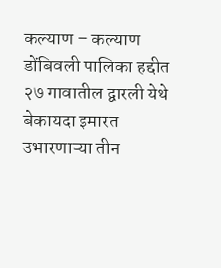कल्याण – कल्याण डोंबिवली पालिका हद्दीत २७ गावातील द्वारली येथे बेकायदा इमारत उभारणाऱ्या तीन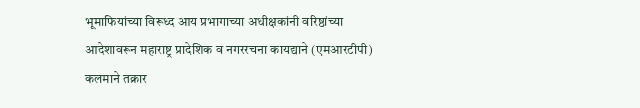भूमाफियांच्या विरूध्द आय प्रभागाच्या अधीक्षकांनी वरिष्ठांच्या आदेशावरून महाराष्ट्र प्रादेशिक व नगररचना कायद्याने (एमआरटीपी) कलमाने तक्रार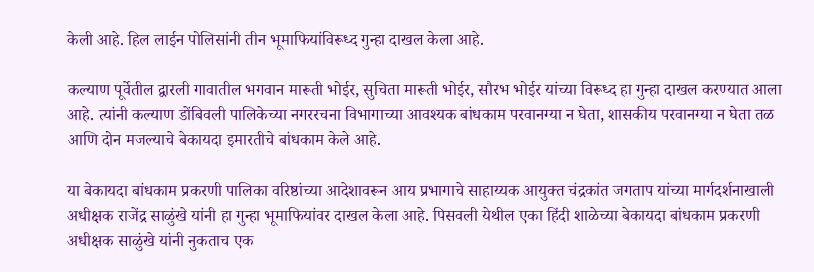केली आहे. हिल लाईन पोलिसांनी तीन भूमाफियांविरूध्द गुन्हा दाखल केला आहे.

कल्याण पूर्वेतील द्वारली गावातील भगवान मारूती भोईर, सुचिता मारूती भोईर, सौरभ भोईर यांच्या विरूध्द हा गुन्हा दाखल करण्यात आला आहे. त्यांनी कल्याण डोंबिवली पालिकेच्या नगररचना विभागाच्या आवश्यक बांधकाम परवानग्या न घेता, शासकीय परवानग्या न घेता तळ आणि दोन मजल्याचे बेकायदा इमारतीचे बांधकाम केले आहे.

या बेकायदा बांधकाम प्रकरणी पालिका वरिष्ठांच्या आदेशावरून आय प्रभागाचे साहाय्यक आयुक्त चंद्रकांत जगताप यांच्या मार्गदर्शनाखाली अधीक्षक राजेंद्र साळुंखे यांनी हा गुन्हा भूमाफियांवर दाखल केला आहे. पिसवली येथील एका हिंदी शाळेच्या बेकायदा बांधकाम प्रकरणी अधीक्षक साळुंखे यांनी नुकताच एक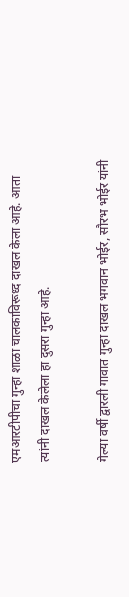एमआरटीपीचा गुन्हा शाळा चालकाविरूध्द दाखल केला आहे. आता त्यांनी दाखल केलेला हा दुसरा गुन्हा आहे.

गेल्या वर्षी द्वारली गावात गुन्हा दाखल भगवान भोईर, सौरभ भोईर यांनी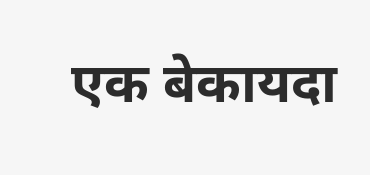एक बेकायदा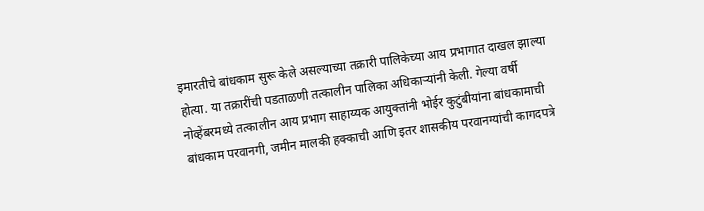इमारतीचे बांधकाम सुरू केले असल्याच्या तक्रारी पालिकेच्या आय प्रभागात दाखल झाल्या होत्या. या तक्रारींची पडताळणी तत्कालीन पालिका अधिकाऱ्यांनी केली. गेल्या वर्षी नोव्हेंबरमध्ये तत्कालीन आय प्रभाग साहाय्यक आयुक्तांनी भोईर कुटुंबीयांना बांधकामाची बांधकाम परवानगी, जमीन मालकी हक्काची आणि इतर शासकीय परवानग्यांची कागदपत्रे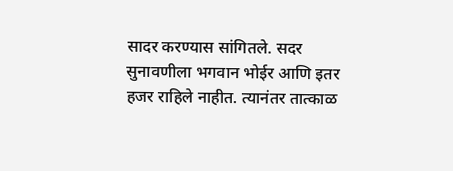सादर करण्यास सांगितले. सदर सुनावणीला भगवान भोईर आणि इतर हजर राहिले नाहीत. त्यानंतर तात्काळ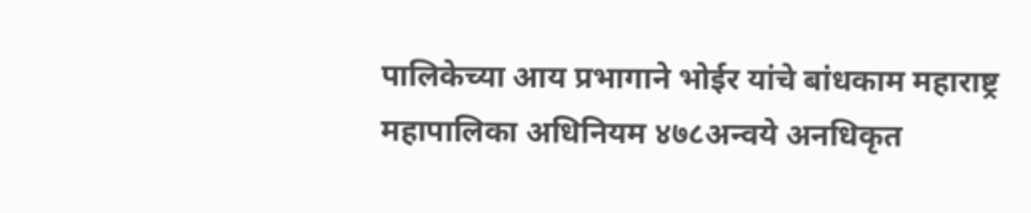पालिकेच्या आय प्रभागाने भोईर यांचे बांधकाम महाराष्ट्र महापालिका अधिनियम ४७८अन्वये अनधिकृत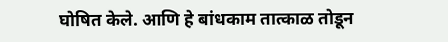घोषित केले. आणि हे बांधकाम तात्काळ तोडून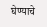घेण्याचे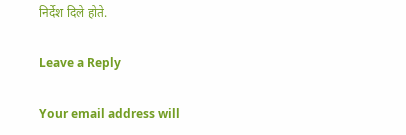निर्देश दिले होते.

Leave a Reply

Your email address will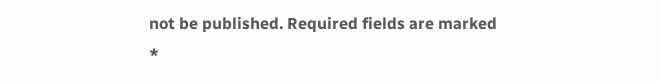not be published. Required fields are marked *